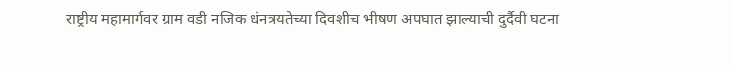राष्ट्रीय महामार्गवर ग्राम वडी नजिक धंनत्रयतेच्या दिवशीच भीषण अपघात झाल्याची दुर्दैवी घटना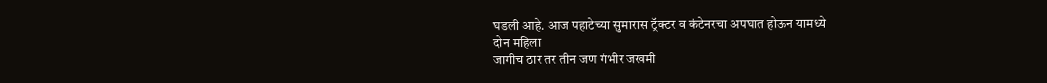घडली आहे. आज पहाटेच्या सुमारास ट्रॅक्टर व कंटेनरचा अपघात होऊन यामध्ये
दोन महिला
जागीच ठार तर तीन जण गंभीर जखमी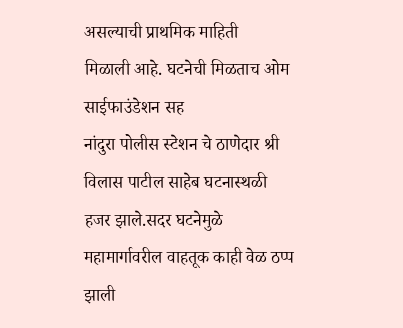असल्याची प्राथमिक माहिती
मिळाली आहे. घटनेची मिळताच ओम साईफाउंडेशन सह
नांदुरा पोलीस स्टेशन चे ठाणेदार श्री विलास पाटील साहेब घटनास्थळी हजर झाले.सदर घटनेमुळे महामार्गावरील वाहतूक काही वेळ ठप्प झाली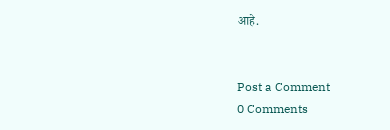आहे.


Post a Comment
0 Comments